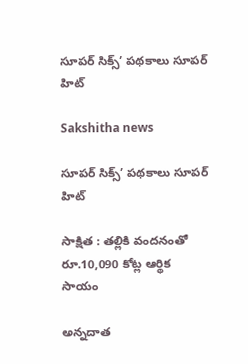సూపర్ సిక్స్’ పథకాలు సూపర్ హిట్

Sakshitha news

సూపర్ సిక్స్’ పథకాలు సూపర్ హిట్

సాక్షిత : తల్లికి వందనంతో రూ.10,090 కోట్ల ఆర్థిక సాయం

అన్నదాత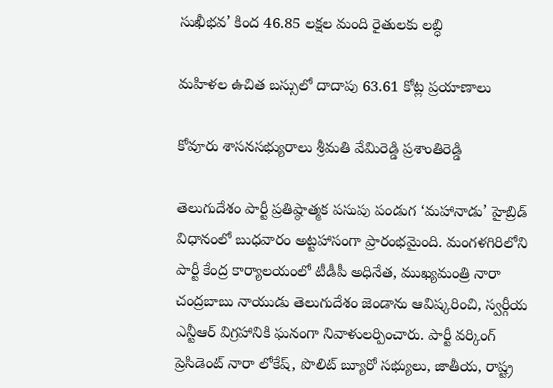సుఖీభవ’ కింద 46.85 లక్షల మంది రైతులకు లబ్ధి

మహిళల ఉచిత బస్సులో దాదాపు 63.61 కోట్ల ప్రయాణాలు

కోవూరు శాసనసభ్యురాలు శ్రీమతి వేమిరెడ్డి ప్రశాంతిరెడ్డి

తెలుగుదేశం పార్టీ ప్రతిష్ఠాత్మక పసుపు పండుగ ‘మహానాడు’ హైబ్రిడ్ విధానంలో బుధవారం అట్టహాసంగా ప్రారంభమైంది. మంగళగిరిలోని పార్టీ కేంద్ర కార్యాలయంలో టీడీపీ అధినేత, ముఖ్యమంత్రి నారా చంద్రబాబు నాయుడు తెలుగుదేశం జెండాను ఆవిష్కరించి, స్వర్గీయ ఎన్టీఆర్ విగ్రహానికి ఘనంగా నివాళులర్పించారు. పార్టీ వర్కింగ్ ప్రెసిడెంట్ నారా లోకేష్, పొలిట్ బ్యూరో సభ్యులు, జాతీయ, రాష్ట్ర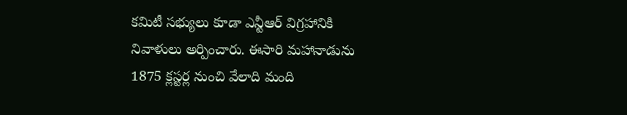కమిటీ సభ్యులు కూడా ఎన్టీఆర్ విగ్రహానికి నివాళులు అర్పించారు. ఈసారి మహానాడును 1875 క్లస్టర్ల నుంచి వేలాది మంది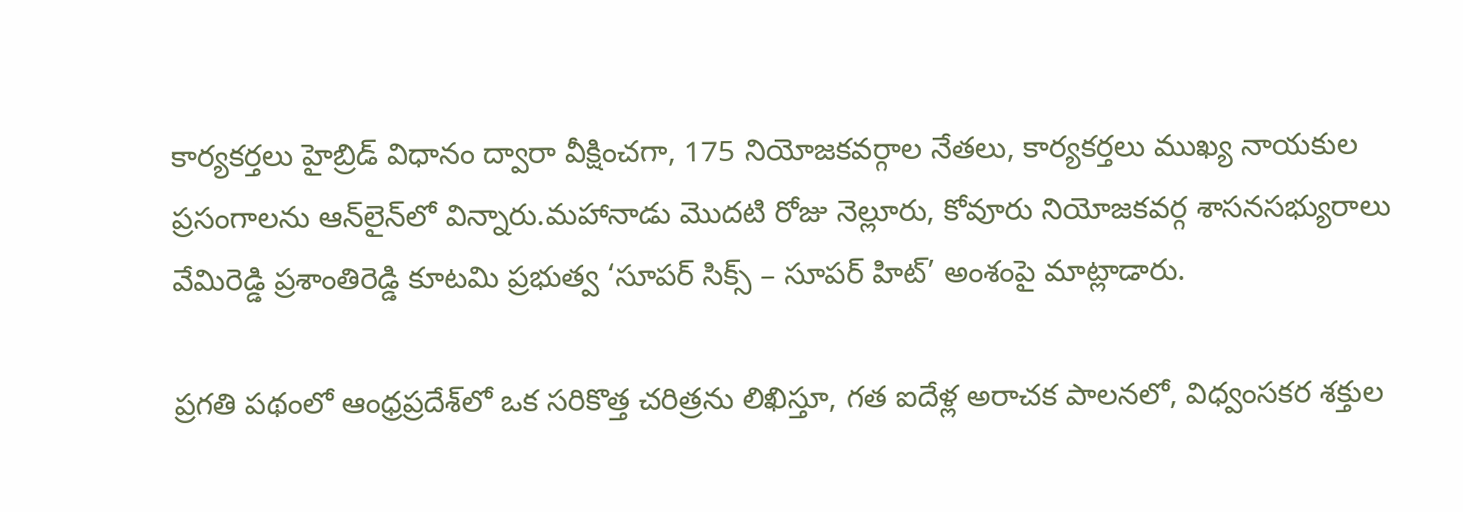కార్యకర్తలు హైబ్రిడ్ విధానం ద్వారా వీక్షించగా, 175 నియోజకవర్గాల నేతలు, కార్యకర్తలు ముఖ్య నాయకుల ప్రసంగాలను ఆన్‌లైన్‌లో విన్నారు.మహానాడు మొదటి రోజు నెల్లూరు, కోవూరు నియోజకవర్గ శాసనసభ్యురాలు వేమిరెడ్డి ప్రశాంతిరెడ్డి కూటమి ప్రభుత్వ ‘సూపర్ సిక్స్ – సూపర్ హిట్’ అంశంపై మాట్లాడారు.

ప్రగతి పథంలో ఆంధ్రప్రదేశ్‌లో ఒక సరికొత్త చరిత్రను లిఖిస్తూ, గత ఐదేళ్ల అరాచక పాలనలో, విధ్వంసకర శక్తుల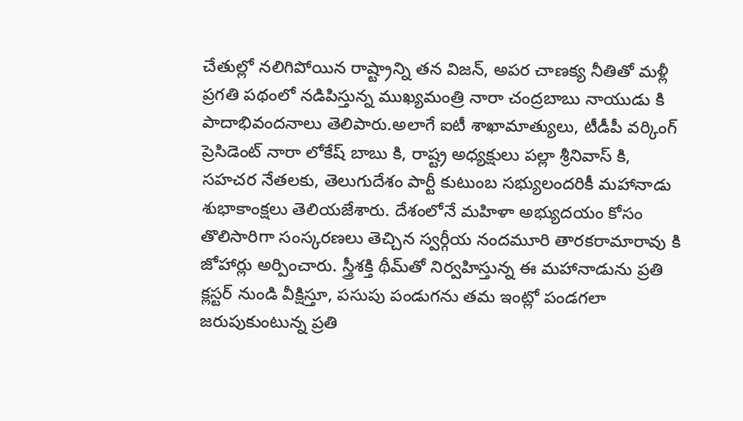చేతుల్లో నలిగిపోయిన రాష్ట్రాన్ని తన విజన్, అపర చాణక్య నీతితో మళ్లీ ప్రగతి పథంలో నడిపిస్తున్న ముఖ్యమంత్రి నారా చంద్రబాబు నాయుడు కి పాదాభివందనాలు తెలిపారు.అలాగే ఐటీ శాఖామాత్యులు, టీడీపీ వర్కింగ్ ప్రెసిడెంట్ నారా లోకేష్ బాబు కి, రాష్ట్ర అధ్యక్షులు పల్లా శ్రీనివాస్ కి, సహచర నేతలకు, తెలుగుదేశం పార్టీ కుటుంబ సభ్యులందరికీ మహానాడు శుభాకాంక్షలు తెలియజేశారు. దేశంలోనే మహిళా అభ్యుదయం కోసం తొలిసారిగా సంస్కరణలు తెచ్చిన స్వర్గీయ నందమూరి తారకరామారావు కి జోహార్లు అర్పించారు. స్త్రీశక్తి థీమ్‌తో నిర్వహిస్తున్న ఈ మహానాడును ప్రతి క్లస్టర్ నుండి వీక్షిస్తూ, పసుపు పండుగను తమ ఇంట్లో పండగలా జరుపుకుంటున్న ప్రతి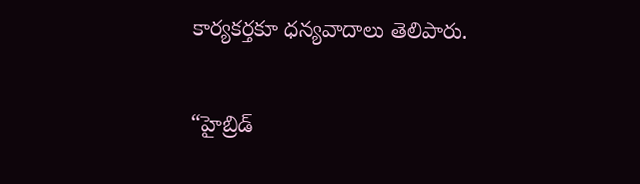కార్యకర్తకూ ధన్యవాదాలు తెలిపారు.

“హైబ్రిడ్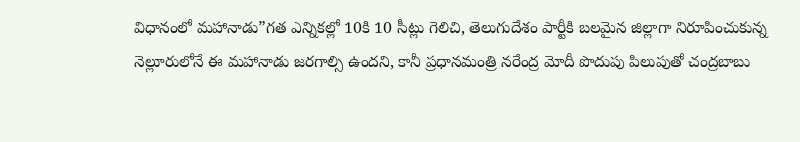విధానంలో మహానాడు”గత ఎన్నికల్లో 10కి 10 సీట్లు గెలిచి, తెలుగుదేశం పార్టీకి బలమైన జిల్లాగా నిరూపించుకున్న నెల్లూరులోనే ఈ మహానాడు జరగాల్సి ఉందని, కానీ ప్రధానమంత్రి నరేంద్ర మోదీ పొదుపు పిలుపుతో చంద్రబాబు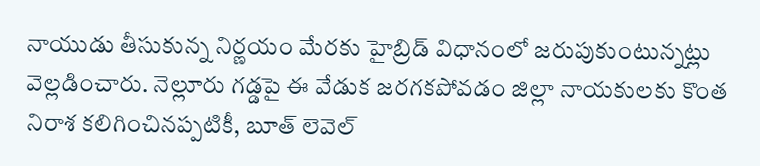నాయుడు తీసుకున్న నిర్ణయం మేరకు హైబ్రిడ్ విధానంలో జరుపుకుంటున్నట్లు వెల్లడించారు. నెల్లూరు గడ్డపై ఈ వేడుక జరగకపోవడం జిల్లా నాయకులకు కొంత నిరాశ కలిగించినప్పటికీ, బూత్ లెవెల్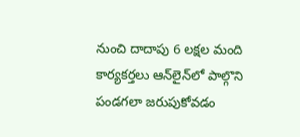నుంచి దాదాపు 6 లక్షల మంది కార్యకర్తలు ఆన్‌లైన్‌లో పాల్గొని పండగలా జరుపుకోవడం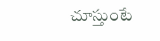చూస్తుంటే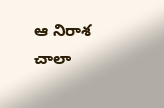ఆ నిరాశ చాలా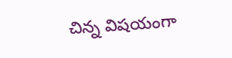చిన్న విషయంగా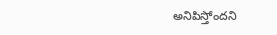అనిపిస్తోందని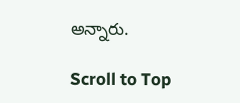అన్నారు.

Scroll to Top